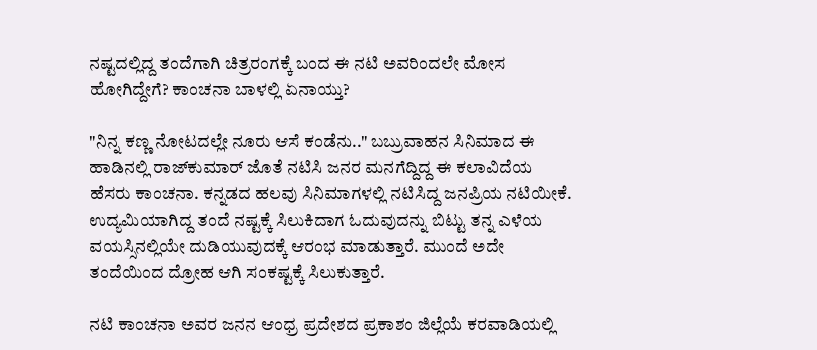ನಷ್ಟದಲ್ಲಿದ್ದ ತಂದೆಗಾಗಿ ಚಿತ್ರರಂಗಕ್ಕೆ ಬಂದ ಈ ನಟಿ ಅವರಿಂದಲೇ ಮೋಸ ಹೋಗಿದ್ದೇಗೆ? ಕಾಂಚನಾ ಬಾಳಲ್ಲಿ ಏನಾಯ್ತು?

"ನಿನ್ನ ಕಣ್ಣ ನೋಟದಲ್ಲೇ ನೂರು ಆಸೆ ಕಂಡೆನು.." ಬಬ್ರುವಾಹನ ಸಿನಿಮಾದ ಈ ಹಾಡಿನಲ್ಲಿ ರಾಜ್‌ಕುಮಾರ್ ಜೊತೆ ನಟಿಸಿ ಜನರ ಮನಗೆದ್ದಿದ್ದ ಈ ಕಲಾವಿದೆಯ ಹೆಸರು ಕಾಂಚನಾ. ಕನ್ನಡದ ಹಲವು ಸಿನಿಮಾಗಳಲ್ಲಿ ನಟಿಸಿದ್ದ ಜನಪ್ರಿಯ ನಟಿಯೀಕೆ. ಉದ್ಯಮಿಯಾಗಿದ್ದ ತಂದೆ ನಷ್ಟಕ್ಕೆ ಸಿಲುಕಿದಾಗ ಓದುವುದನ್ನು ಬಿಟ್ಟು ತನ್ನ ಎಳೆಯ ವಯಸ್ಸಿನಲ್ಲಿಯೇ ದುಡಿಯುವುದಕ್ಕೆ ಆರಂಭ ಮಾಡುತ್ತಾರೆ. ಮುಂದೆ ಅದೇ ತಂದೆಯಿಂದ ದ್ರೋಹ ಆಗಿ ಸಂಕಷ್ಟಕ್ಕೆ ಸಿಲುಕುತ್ತಾರೆ.

ನಟಿ ಕಾಂಚನಾ ಅವರ ಜನನ ಆಂಧ್ರ ಪ್ರದೇಶದ ಪ್ರಕಾಶಂ ಜಿಲ್ಲೆಯೆ ಕರವಾಡಿಯಲ್ಲಿ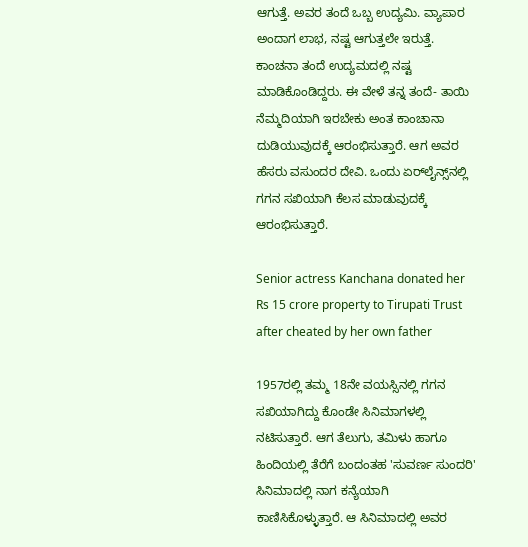ಆಗುತ್ತೆ. ಅವರ ತಂದೆ ಒಬ್ಬ ಉದ್ಯಮಿ. ವ್ಯಾಪಾರ ಅಂದಾಗ ಲಾಭ, ನಷ್ಟ ಆಗುತ್ತಲೇ ಇರುತ್ತೆ. ಕಾಂಚನಾ ತಂದೆ ಉದ್ಯಮದಲ್ಲಿ ನಷ್ಟ ಮಾಡಿಕೊಂಡಿದ್ದರು. ಈ ವೇಳೆ ತನ್ನ ತಂದೆ- ತಾಯಿ ನೆಮ್ಮದಿಯಾಗಿ ಇರಬೇಕು ಅಂತ ಕಾಂಚಾನಾ ದುಡಿಯುವುದಕ್ಕೆ ಆರಂಭಿಸುತ್ತಾರೆ. ಆಗ ಅವರ ಹೆಸರು ವಸುಂದರ ದೇವಿ. ಒಂದು ಏರ್‌ಲೈನ್ಸ್‌ನಲ್ಲಿ ಗಗನ ಸಖಿಯಾಗಿ ಕೆಲಸ ಮಾಡುವುದಕ್ಕೆ ಆರಂಭಿಸುತ್ತಾರೆ.

Senior actress Kanchana donated her Rs 15 crore property to Tirupati Trust after cheated by her own father

1957ರಲ್ಲಿ ತಮ್ಮ 18ನೇ ವಯಸ್ಸಿನಲ್ಲಿ ಗಗನ ಸಖಿಯಾಗಿದ್ದು ಕೊಂಡೇ ಸಿನಿಮಾಗಳಲ್ಲಿ ನಟಿಸುತ್ತಾರೆ. ಆಗ ತೆಲುಗು, ತಮಿಳು ಹಾಗೂ ಹಿಂದಿಯಲ್ಲಿ ತೆರೆಗೆ ಬಂದಂತಹ 'ಸುವರ್ಣ ಸುಂದರಿ' ಸಿನಿಮಾದಲ್ಲಿ ನಾಗ ಕನ್ಯೆಯಾಗಿ ಕಾಣಿಸಿಕೊಳ್ಳುತ್ತಾರೆ. ಆ ಸಿನಿಮಾದಲ್ಲಿ ಅವರ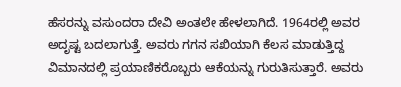ಹೆಸರನ್ನು ವಸುಂದರಾ ದೇವಿ ಅಂತಲೇ ಹೇಳಲಾಗಿದೆ. 1964ರಲ್ಲಿ ಅವರ ಅದೃಷ್ಟ ಬದಲಾಗುತ್ತೆ. ಅವರು ಗಗನ ಸಖಿಯಾಗಿ ಕೆಲಸ ಮಾಡುತ್ತಿದ್ದ ವಿಮಾನದಲ್ಲಿ ಪ್ರಯಾಣಿಕರೊಬ್ಬರು ಆಕೆಯನ್ನು ಗುರುತಿಸುತ್ತಾರೆ. ಅವರು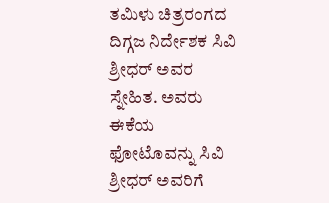ತಮಿಳು ಚಿತ್ರರಂಗದ ದಿಗ್ಗಜ ನಿರ್ದೇಶಕ ಸಿವಿ ಶ್ರೀಧರ್ ಅವರ ಸ್ನೇಹಿತ. ಅವರು ಈಕೆಯ ಫೋಟೊವನ್ನು ಸಿವಿ ಶ್ರೀಧರ್ ಅವರಿಗೆ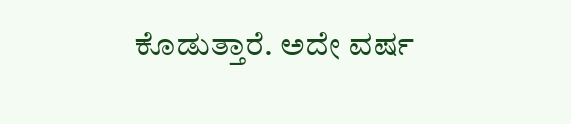ಕೊಡುತ್ತಾರೆ. ಅದೇ ವರ್ಷ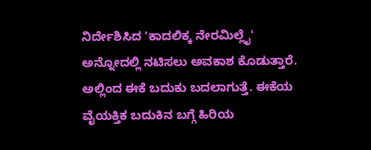ನಿರ್ದೇಶಿಸಿದ 'ಕಾದಲಿಕ್ಕ ನೇರಮಿಲ್ಲೈ' ಅನ್ನೋದಲ್ಲಿ ನಟಿಸಲು ಅವಕಾಶ ಕೊಡುತ್ತಾರೆ. ಅಲ್ಲಿಂದ ಈಕೆ ಬದುಕು ಬದಲಾಗುತ್ತೆ. ಈಕೆಯ ವೈಯಕ್ತಿಕ ಬದುಕಿನ ಬಗ್ಗೆ ಹಿರಿಯ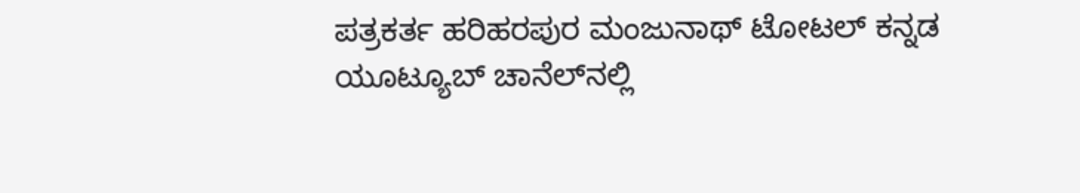ಪತ್ರಕರ್ತ ಹರಿಹರಪುರ ಮಂಜುನಾಥ್ ಟೋಟಲ್ ಕನ್ನಡ ಯೂಟ್ಯೂಬ್ ಚಾನೆಲ್‌ನಲ್ಲಿ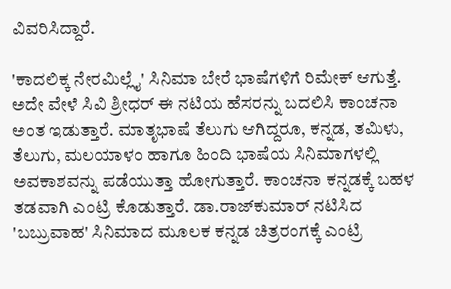ವಿವರಿಸಿದ್ದಾರೆ.

'ಕಾದಲಿಕ್ಕ ನೇರಮಿಲ್ಲೈ' ಸಿನಿಮಾ ಬೇರೆ ಭಾಷೆಗಳಿಗೆ ರಿಮೇಕ್ ಆಗುತ್ತೆ. ಅದೇ ವೇಳೆ ಸಿವಿ ಶ್ರೀಧರ್ ಈ ನಟಿಯ ಹೆಸರನ್ನು ಬದಲಿಸಿ ಕಾಂಚನಾ ಅಂತ ಇಡುತ್ತಾರೆ. ಮಾತೃಭಾಷೆ ತೆಲುಗು ಆಗಿದ್ದರೂ, ಕನ್ನಡ, ತಮಿಳು, ತೆಲುಗು, ಮಲಯಾಳಂ ಹಾಗೂ ಹಿಂದಿ ಭಾಷೆಯ ಸಿನಿಮಾಗಳಲ್ಲಿ ಅವಕಾಶವನ್ನು ಪಡೆಯುತ್ತಾ ಹೋಗುತ್ತಾರೆ. ಕಾಂಚನಾ ಕನ್ನಡಕ್ಕೆ ಬಹಳ ತಡವಾಗಿ ಎಂಟ್ರಿ ಕೊಡುತ್ತಾರೆ. ಡಾ.ರಾಜ್‌ಕುಮಾರ್ ನಟಿಸಿದ 'ಬಬ್ರುವಾಹ' ಸಿನಿಮಾದ ಮೂಲಕ ಕನ್ನಡ ಚಿತ್ರರಂಗಕ್ಕೆ ಎಂಟ್ರಿ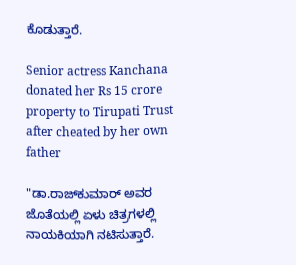ಕೊಡುತ್ತಾರೆ.

Senior actress Kanchana donated her Rs 15 crore property to Tirupati Trust after cheated by her own father

"ಡಾ.ರಾಜ್‌ಕುಮಾರ್ ಅವರ ಜೊತೆಯಲ್ಲಿ ಏಳು ಚಿತ್ರಗಳಲ್ಲಿ ನಾಯಕಿಯಾಗಿ ನಟಿಸುತ್ತಾರೆ.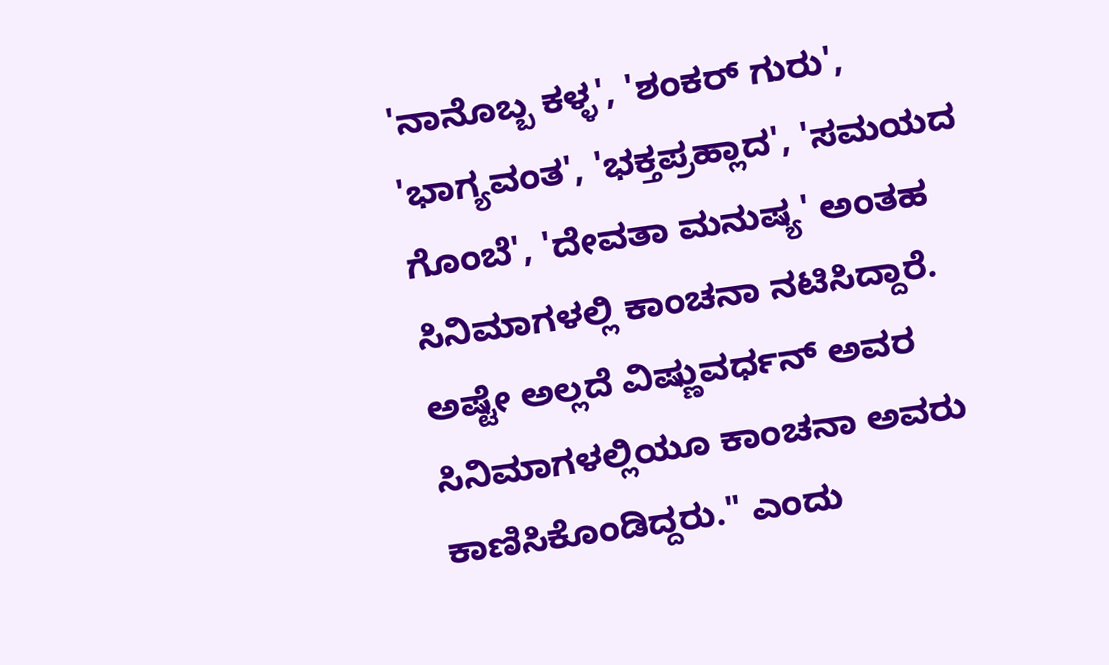'ನಾನೊಬ್ಬ ಕಳ್ಳ', 'ಶಂಕರ್ ಗುರು', 'ಭಾಗ್ಯವಂತ', 'ಭಕ್ತಪ್ರಹ್ಲಾದ', 'ಸಮಯದ ಗೊಂಬೆ', 'ದೇವತಾ ಮನುಷ್ಯ' ಅಂತಹ ಸಿನಿಮಾಗಳಲ್ಲಿ ಕಾಂಚನಾ ನಟಿಸಿದ್ದಾರೆ. ಅಷ್ಟೇ ಅಲ್ಲದೆ ವಿಷ್ಣುವರ್ಧನ್ ಅವರ ಸಿನಿಮಾಗಳಲ್ಲಿಯೂ ಕಾಂಚನಾ ಅವರು ಕಾಣಿಸಿಕೊಂಡಿದ್ದರು." ಎಂದು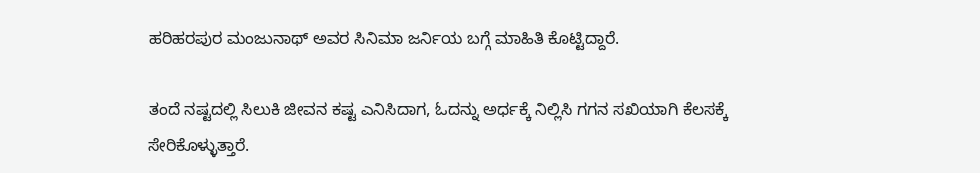ಹರಿಹರಪುರ ಮಂಜುನಾಥ್ ಅವರ ಸಿನಿಮಾ ಜರ್ನಿಯ ಬಗ್ಗೆ ಮಾಹಿತಿ ಕೊಟ್ಟಿದ್ದಾರೆ.

ತಂದೆ ನಷ್ಟದಲ್ಲಿ ಸಿಲುಕಿ ಜೀವನ ಕಷ್ಟ ಎನಿಸಿದಾಗ, ಓದನ್ನು ಅರ್ಧಕ್ಕೆ ನಿಲ್ಲಿಸಿ ಗಗನ ಸಖಿಯಾಗಿ ಕೆಲಸಕ್ಕೆ ಸೇರಿಕೊಳ್ಳುತ್ತಾರೆ.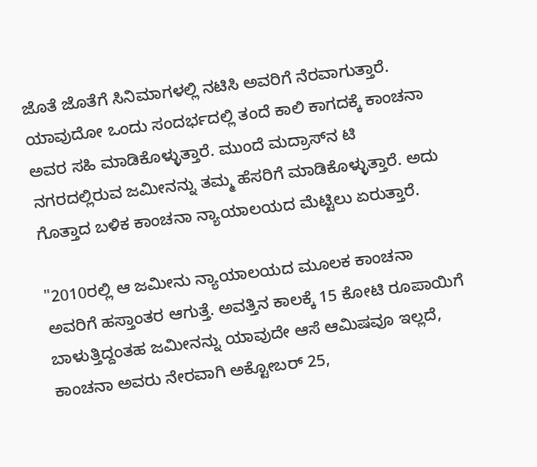ಜೊತೆ ಜೊತೆಗೆ ಸಿನಿಮಾಗಳಲ್ಲಿ ನಟಿಸಿ ಅವರಿಗೆ ನೆರವಾಗುತ್ತಾರೆ. ಯಾವುದೋ ಒಂದು ಸಂದರ್ಭದಲ್ಲಿ ತಂದೆ ಕಾಲಿ ಕಾಗದಕ್ಕೆ ಕಾಂಚನಾ ಅವರ ಸಹಿ ಮಾಡಿಕೊಳ್ಳುತ್ತಾರೆ. ಮುಂದೆ ಮದ್ರಾಸ್‌ನ ಟಿ ನಗರದಲ್ಲಿರುವ ಜಮೀನನ್ನು ತಮ್ಮ ಹೆಸರಿಗೆ ಮಾಡಿಕೊಳ್ಳುತ್ತಾರೆ. ಅದು ಗೊತ್ತಾದ ಬಳಿಕ ಕಾಂಚನಾ ನ್ಯಾಯಾಲಯದ ಮೆಟ್ಟಿಲು ಏರುತ್ತಾರೆ.

"2010ರಲ್ಲಿ ಆ ಜಮೀನು ನ್ಯಾಯಾಲಯದ ಮೂಲಕ ಕಾಂಚನಾ ಅವರಿಗೆ ಹಸ್ತಾಂತರ ಆಗುತ್ತೆ. ಅವತ್ತಿನ ಕಾಲಕ್ಕೆ 15 ಕೋಟಿ ರೂಪಾಯಿಗೆ ಬಾಳುತ್ತಿದ್ದಂತಹ ಜಮೀನನ್ನು ಯಾವುದೇ ಆಸೆ ಆಮಿಷವೂ ಇಲ್ಲದೆ, ಕಾಂಚನಾ ಅವರು ನೇರವಾಗಿ ಅಕ್ಟೋಬರ್ 25,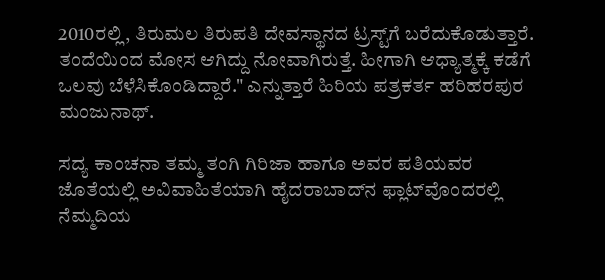2010ರಲ್ಲಿ, ತಿರುಮಲ ತಿರುಪತಿ ದೇವಸ್ಥಾನದ ಟ್ರಸ್ಟ್‌ಗೆ ಬರೆದುಕೊಡುತ್ತಾರೆ. ತಂದೆಯಿಂದ ಮೋಸ ಆಗಿದ್ದು ನೋವಾಗಿರುತ್ತೆ. ಹೀಗಾಗಿ ಆಧ್ಯಾತ್ಮಕ್ಕೆ ಕಡೆಗೆ ಒಲವು ಬೆಳೆಸಿಕೊಂಡಿದ್ದಾರೆ." ಎನ್ನುತ್ತಾರೆ ಹಿರಿಯ ಪತ್ರಕರ್ತ ಹರಿಹರಪುರ ಮಂಜುನಾಥ್.

ಸದ್ಯ ಕಾಂಚನಾ ತಮ್ಮ ತಂಗಿ ಗಿರಿಜಾ ಹಾಗೂ ಅವರ ಪತಿಯವರ ಜೊತೆಯಲ್ಲಿ ಅವಿವಾಹಿತೆಯಾಗಿ ಹೈದರಾಬಾದ್‌ನ ಫ್ಲಾಟ್‌ವೊಂದರಲ್ಲಿ ನೆಮ್ಮದಿಯ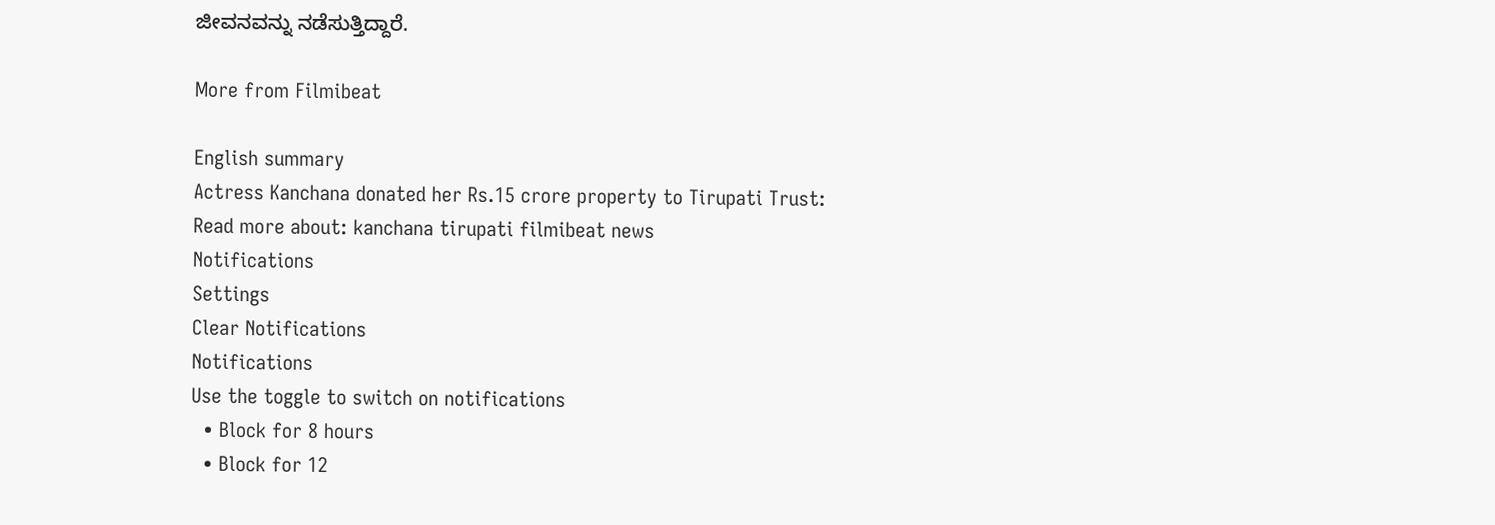ಜೀವನವನ್ನು ನಡೆಸುತ್ತಿದ್ದಾರೆ.

More from Filmibeat

English summary
Actress Kanchana donated her Rs.15 crore property to Tirupati Trust:
Read more about: kanchana tirupati filmibeat news
Notifications
Settings
Clear Notifications
Notifications
Use the toggle to switch on notifications
  • Block for 8 hours
  • Block for 12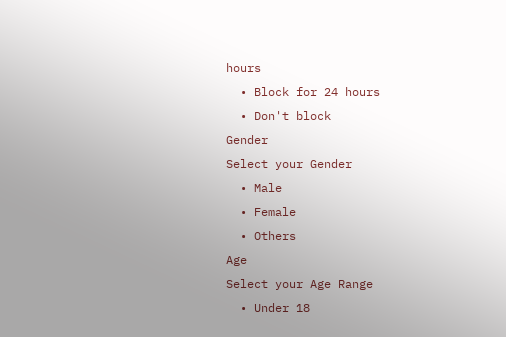hours
  • Block for 24 hours
  • Don't block
Gender
Select your Gender
  • Male
  • Female
  • Others
Age
Select your Age Range
  • Under 18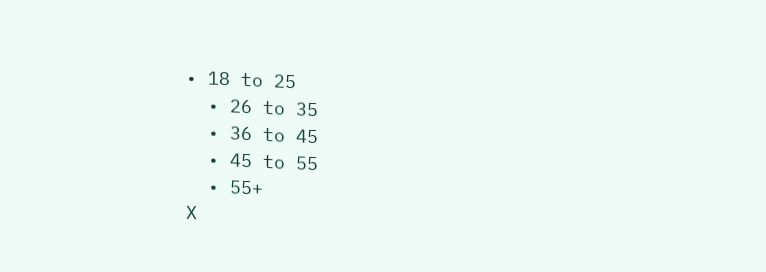• 18 to 25
  • 26 to 35
  • 36 to 45
  • 45 to 55
  • 55+
X